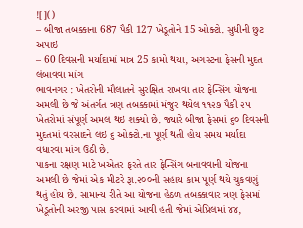![]()
– બીજા તબક્કાના 687 પૈકી 127 ખેડૂતોને 15 ઓક્ટો. સુધીની છુટ અપાઇ
– 60 દિવસની મર્યાદામાં માત્ર 25 કામો થયા, અગસ્ટના ફેસની મુદત લંબાવવા માંગ
ભાવનગર : ખેતરોની મૌલાતને સુરક્ષિત રાખવા તાર ફેન્સિંગ યોજના અમલી છે જે અંતર્ગત ત્રણ તબક્કામાં મંજુર થયેલ ૧૧૨૭ પૈકી ૨૫ ખેતરોમાં સંપૂર્ણ અમલ થઇ શક્યો છે. જ્યારે બીજા ફેસમાં ૬૦ દિવસની મુદતમાં વરસાદને લઇ ૬ ઓક્ટો.ના પૂર્ણ થતી હોય સમય મર્યાદા વધારવા માંગ ઉઠી છે.
પાકના રક્ષણ માટે ખએતર ફરતે તાર ફેન્સિંગ બનાવવાની યોજના અમલી છે જેમાં એક મીટરે રૂા.૨૦૦ની સહાય કામ પૂર્ણ થયે ચુકવણું થતું હોય છે. સામાન્ય રીતે આ યોજના હેઠળ તબક્કાવાર ત્રણ ફેસમાં ખેડૂતોની અરજી પાસ કરવામાં આવી હતી જેમાં એપ્રિલમાં ૪૪,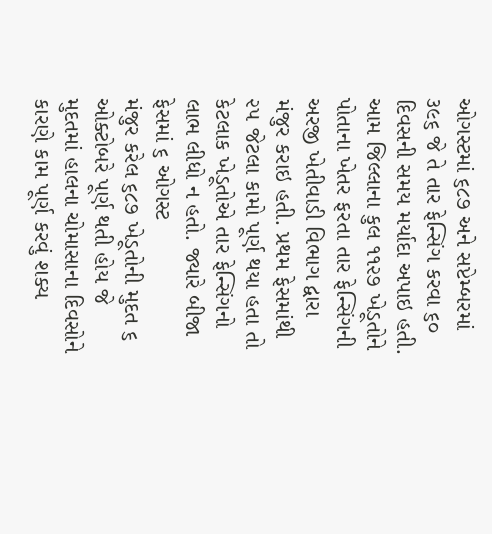ઓગસ્ટમાં ૬૮૭ અને સપ્ટેમ્બરમાં ૩૯૬ જે તે તાર ફેન્સિંગ કરવા ૬૦ દિવસની સમય મર્યાદા અપાઇ હતી. આમ જિલ્લાના કુલ ૧૧૨૭ ખેડૂતોને પોતાના ખેતર ફરતા તાર ફેન્સિંગની અરજી ખેતીવાડી વિભાગ દ્વારા મંજુર કરાઇ હતી. પ્રથમ ફેસમાંથી ૨૫ જેટલા કામો પૂર્ણ થયા હતા તો કેટલાક ખેડૂતોએ તાર ફેન્સિંગનો લાભ લીધો ન હતો. જ્યારે બીજા ફેસમાં ૬ ઓગસ્ટ
મંજુર કરેલ ૬૮૭ ખેડૂતોની મુદત ૬ ઓક્ટોબરે પૂર્ણ થતી હોય જે મુદતમાં હાલના ચોમાસાના દિવસોને કારણે કામ પૂર્ણ કરવું શક્ય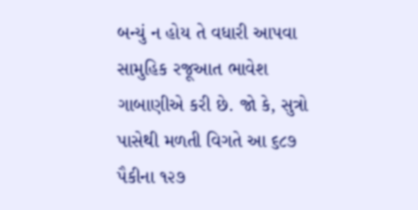બન્યું ન હોય તે વધારી આપવા સામુહિક રજૂઆત ભાવેશ ગાબાણીએ કરી છે. જો કે, સુત્રો પાસેથી મળતી વિગતે આ ૬૮૭ પૈકીના ૧૨૭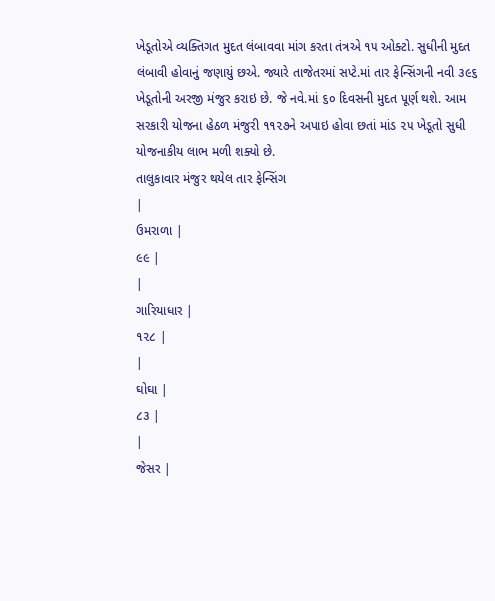ખેડૂતોએ વ્યક્તિગત મુદત લંબાવવા માંગ કરતા તંત્રએ ૧૫ ઓક્ટો. સુધીની મુદત લંબાવી હોવાનું જણાયું છએ. જ્યારે તાજેતરમાં સપ્ટે.માં તાર ફેન્સિંગની નવી ૩૯૬ ખેડૂતોની અરજી મંજુર કરાઇ છે. જે નવે.માં ૬૦ દિવસની મુદત પૂર્ણ થશે. આમ સરકારી યોજના હેઠળ મંજુરી ૧૧૨૭ને અપાઇ હોવા છતાં માંડ ૨૫ ખેડૂતો સુધી યોજનાકીય લાભ મળી શક્યો છે.
તાલુકાવાર મંજુર થયેલ તાર ફેન્સિંગ
|
ઉમરાળા |
૯૯ |
|
ગારિયાધાર |
૧૨૮ |
|
ઘોઘા |
૮૩ |
|
જેસર |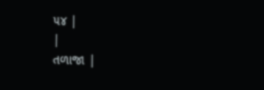૫૪ |
|
તળાજા |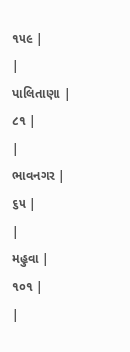૧૫૯ |
|
પાલિતાણા |
૮૧ |
|
ભાવનગર |
૬૫ |
|
મહુવા |
૧૦૧ |
|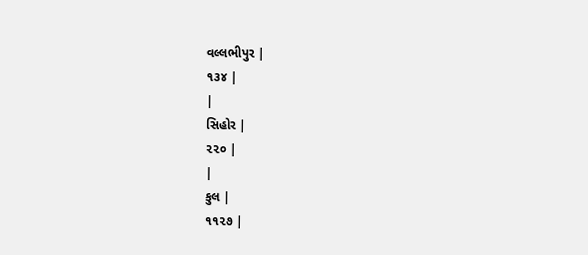વલ્લભીપુર |
૧૩૪ |
|
સિહોર |
૨૨૦ |
|
કુલ |
૧૧૨૭ |